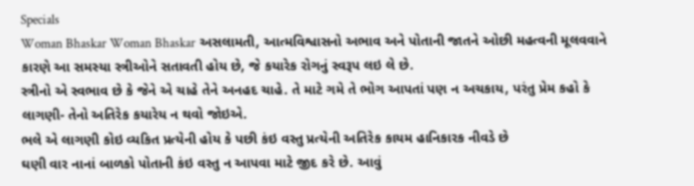Specials
Woman Bhaskar Woman Bhaskar અસલામતી, આત્મવિશ્વાસનો અભાવ અને પોતાની જાતને ઓછી મહત્વની મૂલવવાને કારણે આ સમસ્યા સ્ત્રીઓને સતાવતી હોય છે, જે કયારેક રોગનું સ્વરૂપ લઇ લે છે.
સ્ત્રીનો એ સ્વભાવ છે કે જેને એ ચાહે તેને અનહદ ચાહે. તે માટે ગમે તે ભોગ આપતાં પણ ન અચકાય, પરંતુ પ્રેમ કહો કે લાગણી- તેનો અતિરેક કયારેય ન થવો જોઇએ.
ભલે એ લાગણી કોઇ વ્યકિત પ્રત્યેની હોય કે પછી કંઇ વસ્તુ પ્રત્યેની અતિરેક કાયમ હાનિકારક નીવડે છે
ઘણી વાર નાનાં બાળકો પોતાની કંઇ વસ્તુ ન આપવા માટે જીદ કરે છે. આવું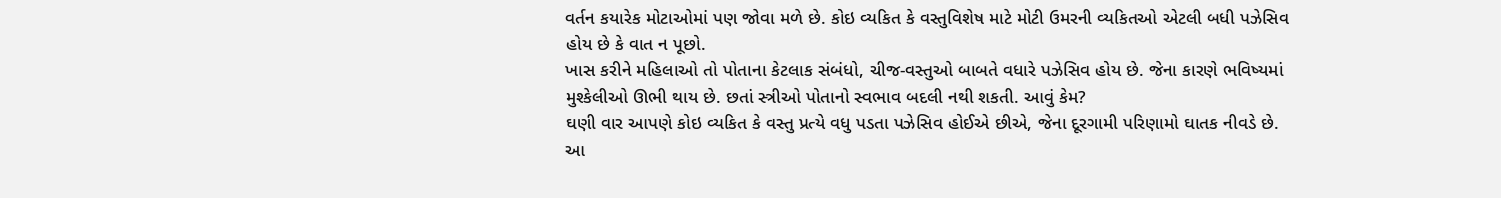વર્તન કયારેક મોટાઓમાં પણ જોવા મળે છે. કોઇ વ્યકિત કે વસ્તુવિશેષ માટે મોટી ઉમરની વ્યકિતઓ એટલી બધી પઝેસિવ હોય છે કે વાત ન પૂછો.
ખાસ કરીને મહિલાઓ તો પોતાના કેટલાક સંબંધો, ચીજ-વસ્તુઓ બાબતે વધારે પઝેસિવ હોય છે. જેના કારણે ભવિષ્યમાં મુશ્કેલીઓ ઊભી થાય છે. છતાં સ્ત્રીઓ પોતાનો સ્વભાવ બદલી નથી શકતી. આવું કેમ?
ઘણી વાર આપણે કોઇ વ્યકિત કે વસ્તુ પ્રત્યે વધુ પડતા પઝેસિવ હોઈએ છીએ, જેના દૂરગામી પરિણામો ઘાતક નીવડે છે. આ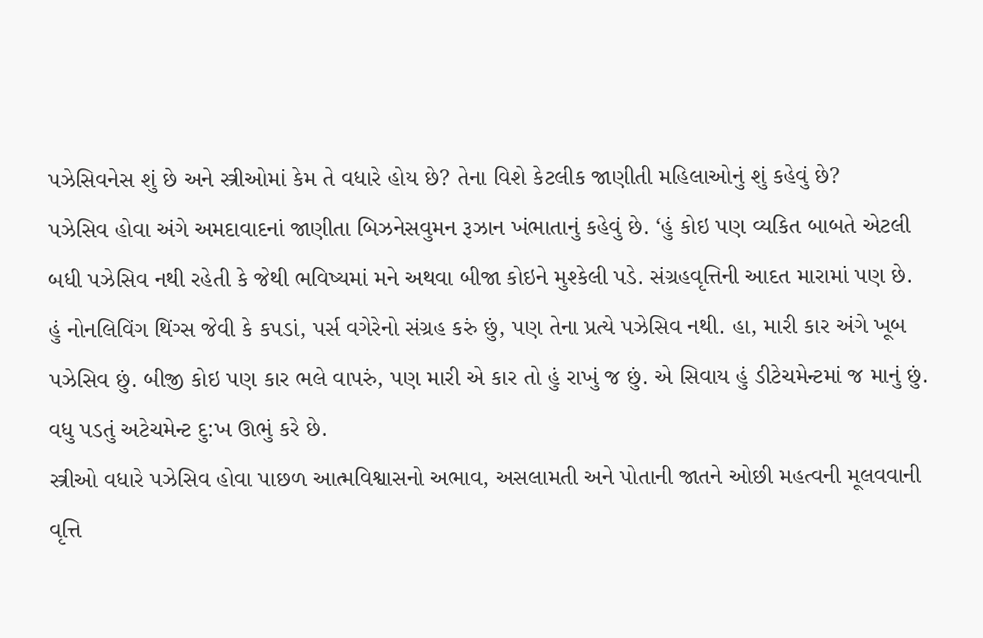પઝેસિવનેસ શું છે અને સ્ત્રીઓમાં કેમ તે વધારે હોય છે? તેના વિશે કેટલીક જાણીતી મહિલાઓનું શું કહેવું છે?
પઝેસિવ હોવા અંગે અમદાવાદનાં જાણીતા બિઝનેસવુમન રૂઝાન ખંભાતાનું કહેવું છે. ‘હું કોઇ પણ વ્યકિત બાબતે એટલી બધી પઝેસિવ નથી રહેતી કે જેથી ભવિષ્યમાં મને અથવા બીજા કોઇને મુશ્કેલી પડે. સંગ્રહવૃત્તિની આદત મારામાં પણ છે.
હું નોનલિવિંગ થિંગ્સ જેવી કે કપડાં, પર્સ વગેરેનો સંગ્રહ કરું છું, પણ તેના પ્રત્યે પઝેસિવ નથી. હા, મારી કાર અંગે ખૂબ પઝેસિવ છું. બીજી કોઇ પણ કાર ભલે વાપરું, પણ મારી એ કાર તો હું રાખું જ છું. એ સિવાય હું ડીટેચમેન્ટમાં જ માનું છું. વધુ પડતું અટેચમેન્ટ દુ:ખ ઊભું કરે છે.
સ્ત્રીઓ વધારે પઝેસિવ હોવા પાછળ આત્મવિશ્વાસનો અભાવ, અસલામતી અને પોતાની જાતને ઓછી મહત્વની મૂલવવાની વૃત્તિ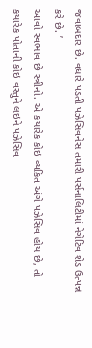જવાબદાર છે. વધારે પડતી પઝેસિવનેસ તમારી પર્સનાલિટીમાં નેગેટિવ શેડ ઉત્પન્ન કરે છે. ’
આવો સ્વભાવ છે સ્ત્રીનો. એ કયારેક કોઇ વ્યકિત અંગે પઝેસિવ હોય છે, તો કયારેક પોતાની કોઇ વસ્તુને લઇને પઝેસિવ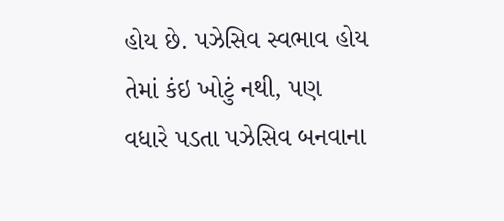હોય છે. પઝેસિવ સ્વભાવ હોય તેમાં કંઇ ખોટું નથી, પણ વધારે પડતા પઝેસિવ બનવાના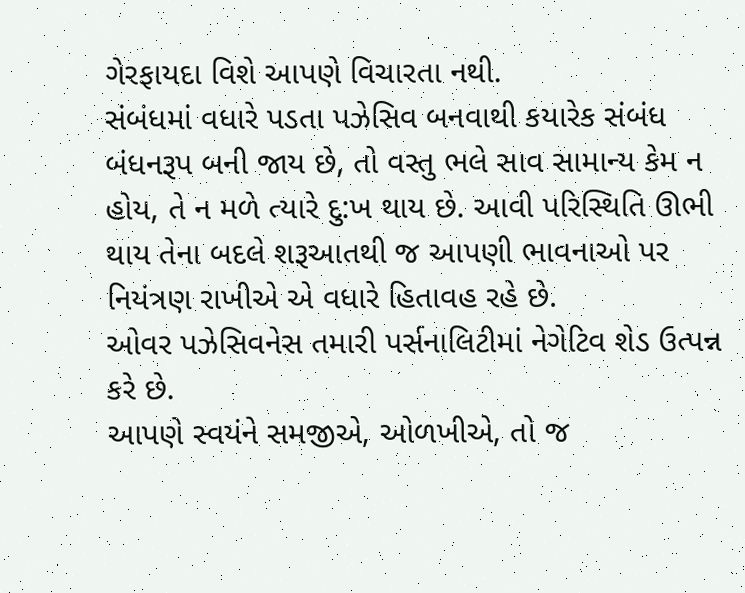ગેરફાયદા વિશે આપણે વિચારતા નથી.
સંબંધમાં વધારે પડતા પઝેસિવ બનવાથી કયારેક સંબંધ બંધનરૂપ બની જાય છે, તો વસ્તુ ભલે સાવ સામાન્ય કેમ ન હોય, તે ન મળે ત્યારે દુ:ખ થાય છે. આવી પરિસ્થિતિ ઊભી થાય તેના બદલે શરૂઆતથી જ આપણી ભાવનાઓ પર નિયંત્રણ રાખીએ એ વધારે હિતાવહ રહે છે.
ઓવર પઝેસિવનેસ તમારી પર્સનાલિટીમાં નેગેટિવ શેડ ઉત્પન્ન કરે છે.
આપણે સ્વયંને સમજીએ, ઓળખીએ, તો જ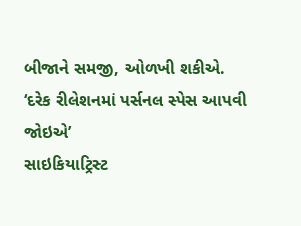બીજાને સમજી, ઓળખી શકીએ.
‘દરેક રીલેશનમાં પર્સનલ સ્પેસ આપવી જોઇએ’
સાઇકિયાટ્રિસ્ટ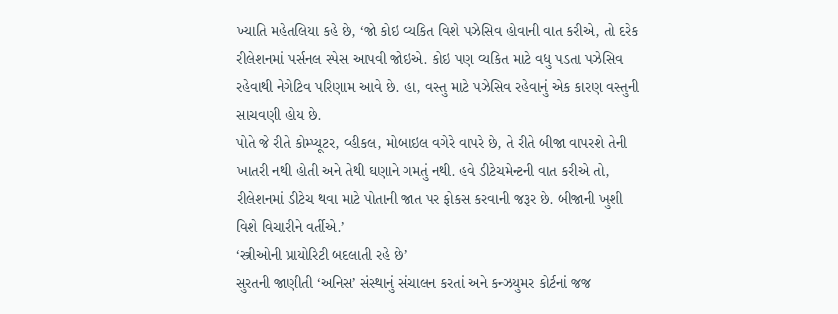ખ્યાતિ મહેતલિયા કહે છે, ‘જો કોઇ વ્યકિત વિશે પઝેસિવ હોવાની વાત કરીએ, તો દરેક રીલેશનમાં પર્સનલ સ્પેસ આપવી જોઇએ. કોઇ પણ વ્યકિત માટે વધુ પડતા પઝેસિવ રહેવાથી નેગેટિવ પરિણામ આવે છે. હા, વસ્તુ માટે પઝેસિવ રહેવાનું એક કારણ વસ્તુની સાચવણી હોય છે.
પોતે જે રીતે કોમ્પ્યૂટર, વ્હીકલ, મોબાઇલ વગેરે વાપરે છે, તે રીતે બીજા વાપરશે તેની ખાતરી નથી હોતી અને તેથી ઘણાને ગમતું નથી. હવે ડીટેચમેન્ટની વાત કરીએ તો, રીલેશનમાં ડીટેચ થવા માટે પોતાની જાત પર ફોકસ કરવાની જરૂર છે. બીજાની ખુશી વિશે વિચારીને વર્તીએ.’
‘સ્ત્રીઓની પ્રાયોરિટી બદલાતી રહે છે’
સુરતની જાણીતી ‘અનિસ’ સંસ્થાનું સંચાલન કરતાં અને કન્ઝયુમર કોર્ટનાં જજ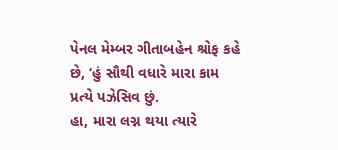પેનલ મેમ્બર ગીતાબહેન શ્રોફ કહે છે, ‘હું સૌથી વધારે મારા કામ પ્રત્યે પઝેસિવ છું.
હા, મારા લગ્ન થયા ત્યારે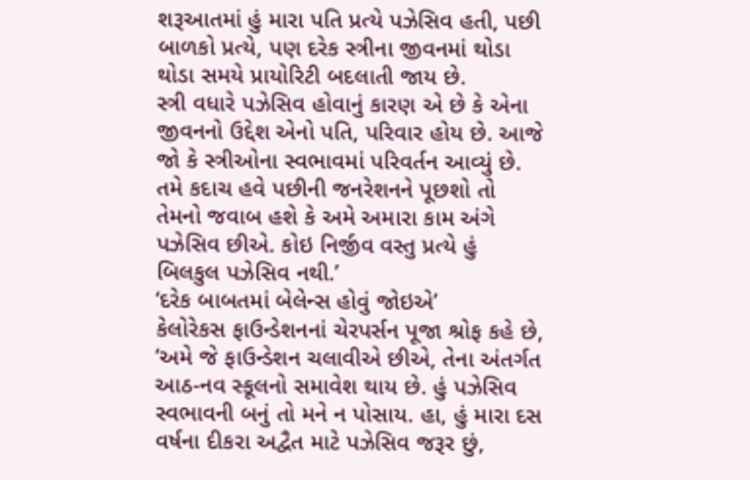શરૂઆતમાં હું મારા પતિ પ્રત્યે પઝેસિવ હતી, પછી બાળકો પ્રત્યે, પણ દરેક સ્ત્રીના જીવનમાં થોડા થોડા સમયે પ્રાયોરિટી બદલાતી જાય છે.
સ્ત્રી વધારે પઝેસિવ હોવાનું કારણ એ છે કે એના જીવનનો ઉદ્દેશ એનો પતિ, પરિવાર હોય છે. આજે જો કે સ્ત્રીઓના સ્વભાવમાં પરિવર્તન આવ્યું છે. તમે કદાચ હવે પછીની જનરેશનને પૂછશો તો તેમનો જવાબ હશે કે અમે અમારા કામ અંગે પઝેસિવ છીએ. કોઇ નિર્જીવ વસ્તુ પ્રત્યે હું બિલકુલ પઝેસિવ નથી.’
‘દરેક બાબતમાં બેલેન્સ હોવું જોઇએ’
કેલોરેકસ ફાઉન્ડેશનનાં ચેરપર્સન પૂજા શ્રોફ કહે છે, ‘અમે જે ફાઉન્ડેશન ચલાવીએ છીએ, તેના અંતર્ગત આઠ-નવ સ્કૂલનો સમાવેશ થાય છે. હું પઝેસિવ સ્વભાવની બનું તો મને ન પોસાય. હા, હું મારા દસ વર્ષના દીકરા અદ્વૈત માટે પઝેસિવ જરૂર છું,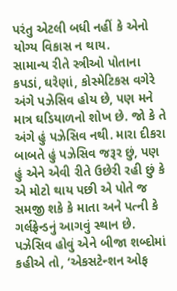પરંતુ એટલી બધી નહીં કે એનો યોગ્ય વિકાસ ન થાય.
સામાન્ય રીતે સ્ત્રીઓ પોતાના કપડાં, ઘરેણાં, કોસ્મેટિકસ વગેરે અંગે પઝેસિવ હોય છે, પણ મને માત્ર ઘડિયાળનો શોખ છે. જો કે તે અંગે હું પઝેસિવ નથી. મારા દીકરા બાબતે હું પઝેસિવ જરૂર છું, પણ હું એને એવી રીતે ઉછેરી રહી છું કે એ મોટો થાય પછી એ પોતે જ સમજી શકે કે માતા અને પત્ની કે ગર્લફ્રેન્ડનું આગવું સ્થાન છે.
પઝેસિવ હોવું એને બીજા શબ્દોમાં કહીએ તો, ‘એકસટેન્શન ઓફ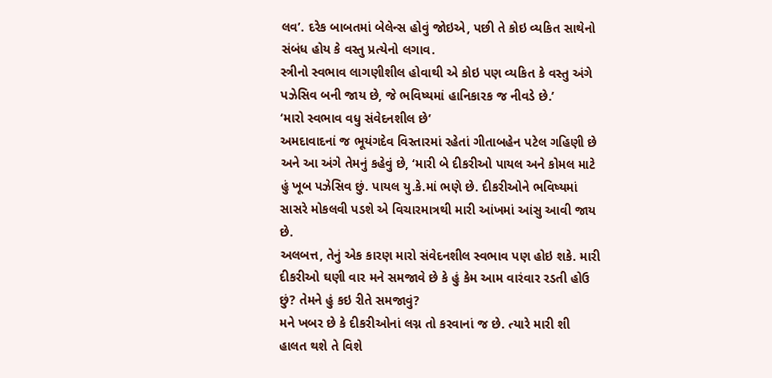લવ’. દરેક બાબતમાં બેલેન્સ હોવું જોઇએ, પછી તે કોઇ વ્યકિત સાથેનો સંબંધ હોય કે વસ્તુ પ્રત્યેનો લગાવ.
સ્ત્રીનો સ્વભાવ લાગણીશીલ હોવાથી એ કોઇ પણ વ્યકિત કે વસ્તુ અંગે પઝેસિવ બની જાય છે, જે ભવિષ્યમાં હાનિકારક જ નીવડે છે.’
‘મારો સ્વભાવ વધુ સંવેદનશીલ છે’
અમદાવાદનાં જ ભૂયંગદેવ વિસ્તારમાં રહેતાં ગીતાબહેન પટેલ ગહિણી છે અને આ અંગે તેમનું કહેવું છે, ‘મારી બે દીકરીઓ પાયલ અને કોમલ માટે હું ખૂબ પઝેસિવ છું. પાયલ યુ.કે.માં ભણે છે. દીકરીઓને ભવિષ્યમાં સાસરે મોકલવી પડશે એ વિચારમાત્રથી મારી આંખમાં આંસુ આવી જાય છે.
અલબત્ત, તેનું એક કારણ મારો સંવેદનશીલ સ્વભાવ પણ હોઇ શકે. મારી દીકરીઓ ઘણી વાર મને સમજાવે છે કે હું કેમ આમ વારંવાર રડતી હોઉ છું? તેમને હું કઇ રીતે સમજાવું?
મને ખબર છે કે દીકરીઓનાં લગ્ન તો કરવાનાં જ છે. ત્યારે મારી શી હાલત થશે તે વિશે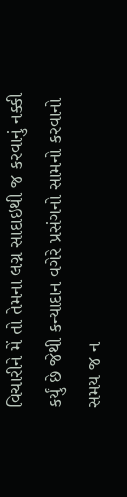વિચારીને મેં તો તેમના લગ્ન સાદાઇથી જ કરવાનું નક્કી કર્યું છે જેથી કન્યાદાન વગેરે પ્રસંગનો સામનો કરવાનો સમય જ ન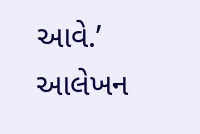આવે.’
આલેખન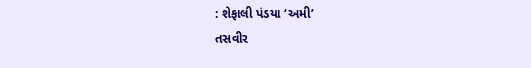: શેફાલી પંડયા ‘અમી’
તસવીર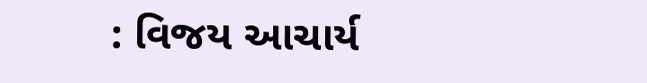: વિજય આચાર્ય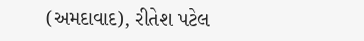(અમદાવાદ), રીતેશ પટેલ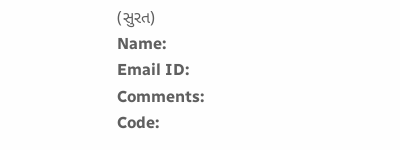(સુરત)
Name:
Email ID:
Comments:
Code: